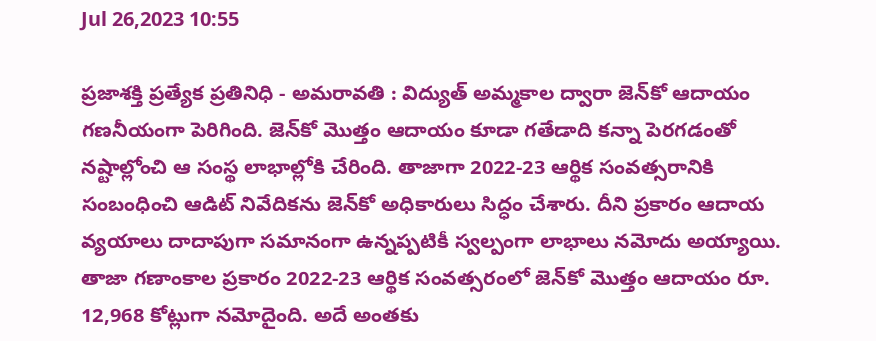Jul 26,2023 10:55

ప్రజాశక్తి ప్రత్యేక ప్రతినిధి - అమరావతి : విద్యుత్‌ అమ్మకాల ద్వారా జెన్‌కో ఆదాయం గణనీయంగా పెరిగింది. జెన్‌కో మొత్తం ఆదాయం కూడా గతేడాది కన్నా పెరగడంతో నష్టాల్లోంచి ఆ సంస్థ లాభాల్లోకి చేరింది. తాజాగా 2022-23 ఆర్థిక సంవత్సరానికి సంబంధించి ఆడిట్‌ నివేదికను జెన్‌కో అధికారులు సిద్ధం చేశారు. దీని ప్రకారం ఆదాయ వ్యయాలు దాదాపుగా సమానంగా ఉన్నప్పటికీ స్వల్పంగా లాభాలు నమోదు అయ్యాయి. తాజా గణాంకాల ప్రకారం 2022-23 ఆర్థిక సంవత్సరంలో జెన్‌కో మొత్తం ఆదాయం రూ. 12,968 కోట్లుగా నమోదైంది. అదే అంతకు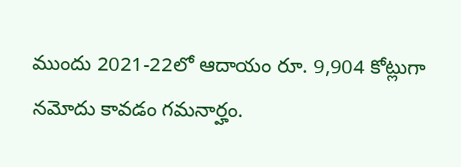ముందు 2021-22లో ఆదాయం రూ. 9,904 కోట్లుగా నమోదు కావడం గమనార్హం.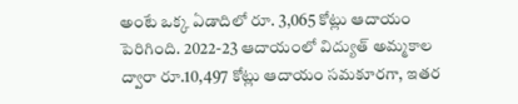అంటే ఒక్క ఏడాదిలో రూ. 3,065 కోట్లు ఆదాయం పెరిగింది. 2022-23 ఆదాయంలో విద్యుత్‌ అమ్మకాల ద్వారా రూ.10,497 కోట్లు ఆదాయం సమకూరగా, ఇతర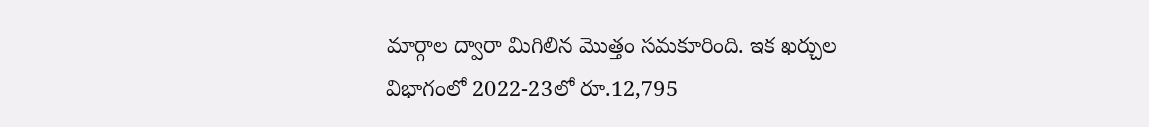మార్గాల ద్వారా మిగిలిన మొత్తం సమకూరింది. ఇక ఖర్చుల విభాగంలో 2022-23లో రూ.12,795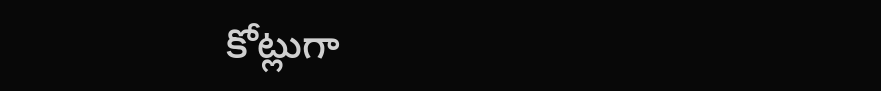కోట్లుగా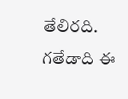తేలిరది. గతేడాది ఈ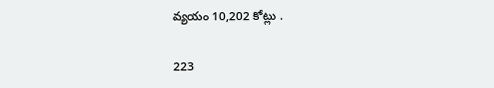వ్యయం 10,202 కోట్లు .

223